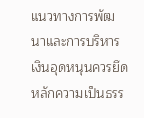แนวทางการพัฒนาและการบริหารเงินอุดหนุนควรยึดหลักความเป็นธรร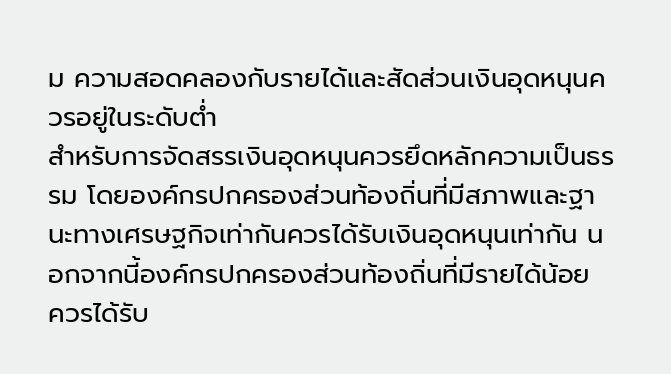ม ความสอดคลองกับรายได้และสัดส่วนเงินอุดหนุนควรอยู่ในระดับต่ำ
สำหรับการจัดสรรเงินอุดหนุนควรยึดหลักความเป็นธรรม โดยองค์กรปกครองส่วนท้องถิ่นที่มีสภาพและฐานะทางเศรษฐกิจเท่ากันควรได้รับเงินอุดหนุนเท่ากัน นอกจากนี้องค์กรปกครองส่วนท้องถิ่นที่มีรายได้น้อย ควรได้รับ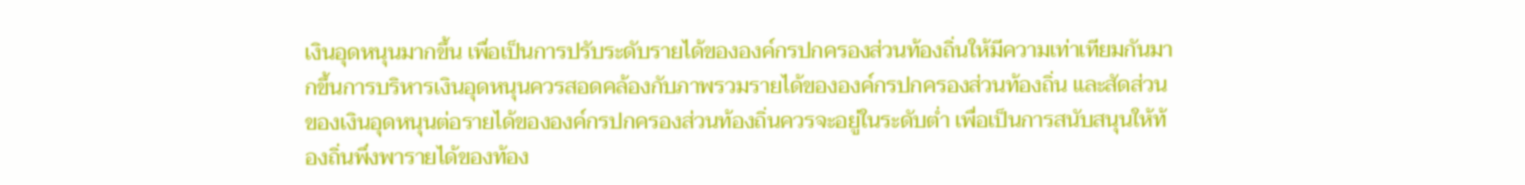เงินอุดหนุนมากขึ้น เพื่อเป็นการปรับระดับรายได้ขององค์กรปกครองส่วนท้องถิ่นให้มีความเท่าเทียมกันมากขึ้นการบริหารเงินอุดหนุนควรสอดคล้องกับภาพรวมรายได้ขององค์กรปกครองส่วนท้องถิ่น และสัดส่วนของเงินอุดหนุนต่อรายได้ขององค์กรปกครองส่วนท้องถิ่นควรจะอยู่ในระดับต่ำ เพื่อเป็นการสนับสนุนให้ท้องถิ่นพึ่งพารายได้ของท้อง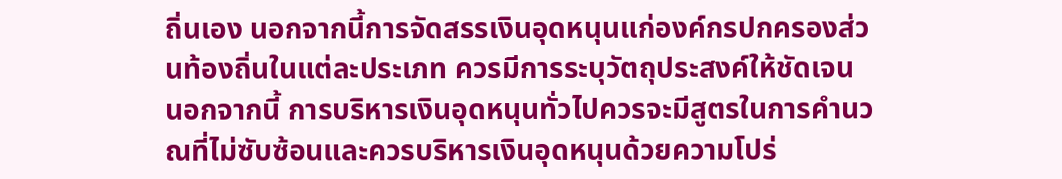ถิ่นเอง นอกจากนี้การจัดสรรเงินอุดหนุนแก่องค์กรปกครองส่วนท้องถิ่นในแต่ละประเภท ควรมีการระบุวัตถุประสงค์ให้ชัดเจน
นอกจากนี้ การบริหารเงินอุดหนุนทั่วไปควรจะมีสูตรในการคำนวณที่ไม่ซับซ้อนและควรบริหารเงินอุดหนุนด้วยความโปร่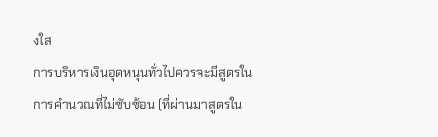งใส
การบริหารเงินอุดหนุนทั่วไปควรจะมีสูตรในการคำนวณที่ไม่ซับซ้อน (ที่ผ่านมาสูตรใน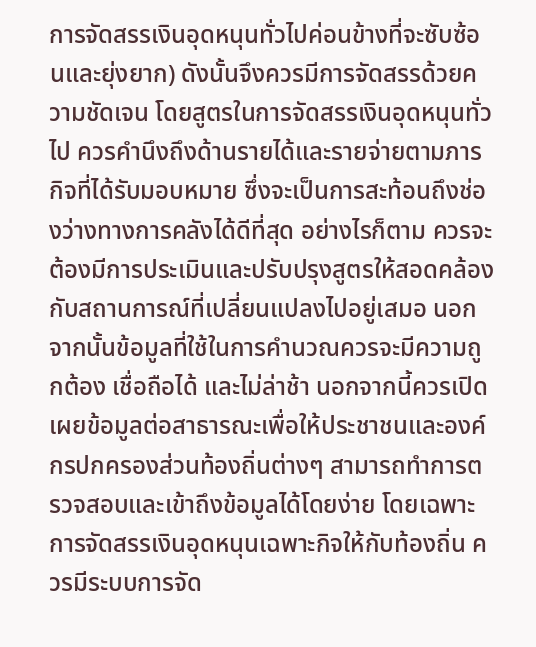การจัดสรรเงินอุดหนุนทั่วไปค่อนข้างที่จะซับซ้อนและยุ่งยาก) ดังนั้นจึงควรมีการจัดสรรด้วยความชัดเจน โดยสูตรในการจัดสรรเงินอุดหนุนทั่วไป ควรคำนึงถึงด้านรายได้และรายจ่ายตามภารกิจที่ได้รับมอบหมาย ซึ่งจะเป็นการสะท้อนถึงช่องว่างทางการคลังได้ดีที่สุด อย่างไรก็ตาม ควรจะต้องมีการประเมินและปรับปรุงสูตรให้สอดคล้องกับสถานการณ์ที่เปลี่ยนแปลงไปอยู่เสมอ นอกจากนั้นข้อมูลที่ใช้ในการคำนวณควรจะมีความถูกต้อง เชื่อถือได้ และไม่ล่าช้า นอกจากนี้ควรเปิดเผยข้อมูลต่อสาธารณะเพื่อให้ประชาชนและองค์กรปกครองส่วนท้องถิ่นต่างๆ สามารถทำการตรวจสอบและเข้าถึงข้อมูลได้โดยง่าย โดยเฉพาะการจัดสรรเงินอุดหนุนเฉพาะกิจให้กับท้องถิ่น ควรมีระบบการจัด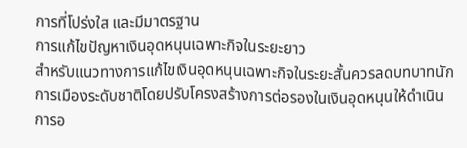การที่โปร่งใส และมีมาตรฐาน
การแก้ไขปัญหาเงินอุดหนุนเฉพาะกิจในระยะยาว
สำหรับแนวทางการแก้ไขเงินอุดหนุนเฉพาะกิจในระยะสั้นควรลดบทบาทนักการเมืองระดับชาติโดยปรับโครงสร้างการต่อรองในเงินอุดหนุนให้ดำเนินการอ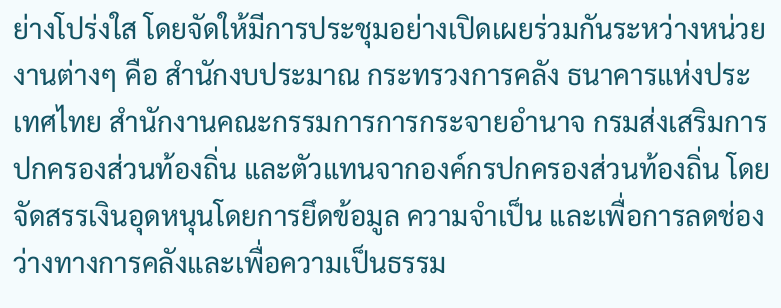ย่างโปร่งใส โดยจัดให้มีการประชุมอย่างเปิดเผยร่วมกันระหว่างหน่วยงานต่างๆ คือ สำนักงบประมาณ กระทรวงการคลัง ธนาคารแห่งประเทศไทย สำนักงานคณะกรรมการการกระจายอำนาจ กรมส่งเสริมการปกครองส่วนท้องถิ่น และตัวแทนจากองค์กรปกครองส่วนท้องถิ่น โดยจัดสรรเงินอุดหนุนโดยการยึดข้อมูล ความจำเป็น และเพื่อการลดช่องว่างทางการคลังและเพื่อความเป็นธรรม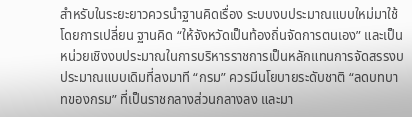สำหรับในระยะยาวควรนำฐานคิดเรื่อง ระบบงบประมาณแบบใหม่มาใช้ โดยการเปลี่ยน ฐานคิด “ให้จังหวัดเป็นท้องถิ่นจัดการตนเอง” และเป็นหน่วยเชิงงบประมาณในการบริหารราชการเป็นหลักแทนการจัดสรรงบประมาณแบบเดิมที่ลงมาที “กรม” ควรมีนโยบายระดับชาติ “ลดบทบาทของกรม” ที่เป็นราชกลางส่วนกลางลง และมา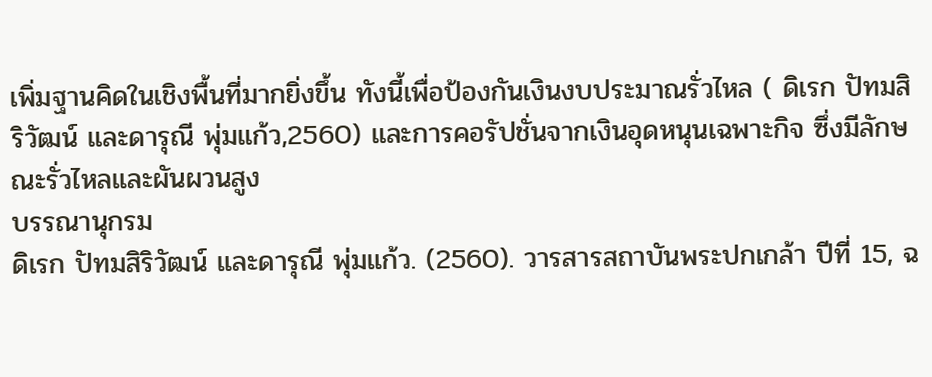เพิ่มฐานคิดในเชิงพื้นที่มากยิ่งขึ้น ทังนี้เพื่อป้องกันเงินงบประมาณรั่วไหล ( ดิเรก ปัทมสิริวัฒน์ และดารุณี พุ่มแก้ว,2560) และการคอรัปชั่นจากเงินอุดหนุนเฉพาะกิจ ซึ่งมีลักษณะรั่วไหลและผันผวนสูง
บรรณานุกรม
ดิเรก ปัทมสิริวัฒน์ และดารุณี พุ่มแก้ว. (2560). วารสารสถาบันพระปกเกล้า ปีที่ 15, ฉ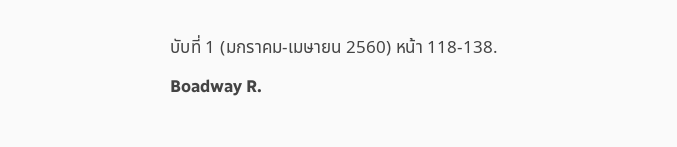บับที่ 1 (มกราคม-เมษายน 2560) หน้า 118-138.
Boadway R.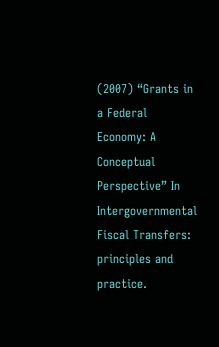(2007) “Grants in a Federal Economy: A Conceptual Perspective” In
Intergovernmental Fiscal Transfers: principles and practice.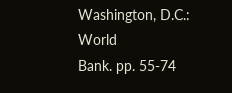Washington, D.C.: World
Bank. pp. 55-74